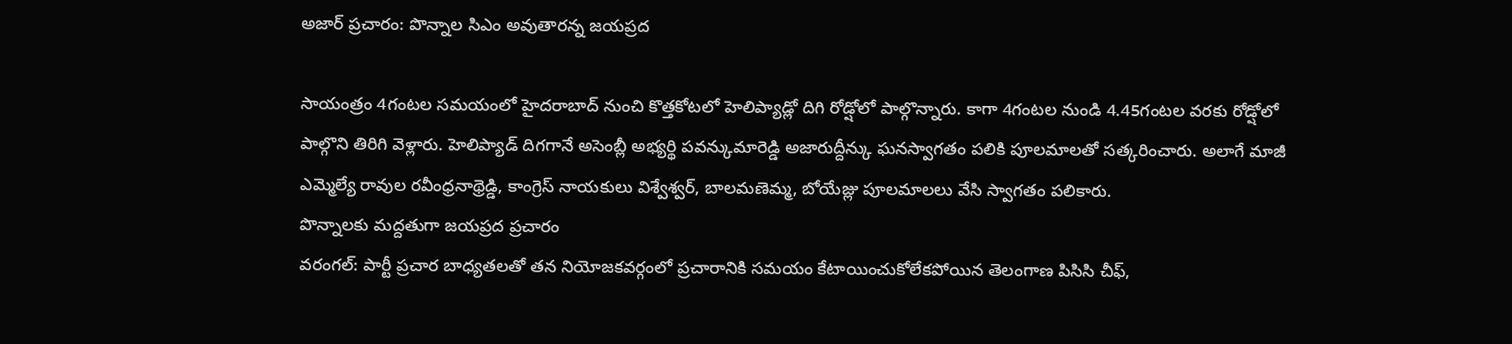అజార్ ప్రచారం: పొన్నాల సిఎం అవుతారన్న జయప్రద

సాయంత్రం 4గంటల సమయంలో హైదరాబాద్ నుంచి కొత్తకోటలో హెలిప్యాడ్లో దిగి రోడ్షోలో పాల్గొన్నారు. కాగా 4గంటల నుండి 4.45గంటల వరకు రోడ్షోలో పాల్గొని తిరిగి వెళ్లారు. హెలిప్యాడ్ దిగగానే అసెంబ్లీ అభ్యర్థి పవన్కుమారెడ్డి అజారుద్దీన్కు ఘనస్వాగతం పలికి పూలమాలతో సత్కరించారు. అలాగే మాజీ ఎమ్మెల్యే రావుల రవీంధ్రనాథ్రెడ్డి, కాంగ్రెస్ నాయకులు విశ్వేశ్వర్, బాలమణెమ్మ, బోయేజ్లు పూలమాలలు వేసి స్వాగతం పలికారు.
పొన్నాలకు మద్దతుగా జయప్రద ప్రచారం
వరంగల్: పార్టీ ప్రచార బాధ్యతలతో తన నియోజకవర్గంలో ప్రచారానికి సమయం కేటాయించుకోలేకపోయిన తెలంగాణ పిసిసి చీఫ్,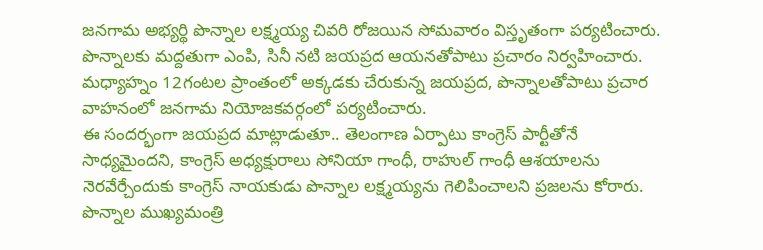జనగామ అభ్యర్థి పొన్నాల లక్ష్మయ్య చివరి రోజయిన సోమవారం విస్తృతంగా పర్యటించారు. పొన్నాలకు మద్దతుగా ఎంపి, సినీ నటి జయప్రద ఆయనతోపాటు ప్రచారం నిర్వహించారు. మధ్యాహ్నం 12గంటల ప్రాంతంలో అక్కడకు చేరుకున్న జయప్రద, పొన్నాలతోపాటు ప్రచార వాహనంలో జనగామ నియోజకవర్గంలో పర్యటించారు.
ఈ సందర్భంగా జయప్రద మాట్లాడుతూ.. తెలంగాణ ఏర్పాటు కాంగ్రెస్ పార్టీతోనే సాధ్యమైందని, కాంగ్రెస్ అధ్యక్షురాలు సోనియా గాంధీ, రాహుల్ గాంధీ ఆశయాలను నెరవేర్చేందుకు కాంగ్రెస్ నాయకుడు పొన్నాల లక్ష్మయ్యను గెలిపించాలని ప్రజలను కోరారు. పొన్నాల ముఖ్యమంత్రి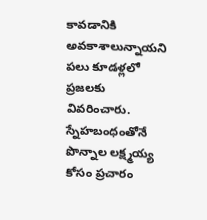కావడానికి అవకాశాలున్నాయని పలు కూడళ్లలో ప్రజలకు వివరించారు. స్నేహబంధంతోనే పొన్నాల లక్ష్మయ్య కోసం ప్రచారం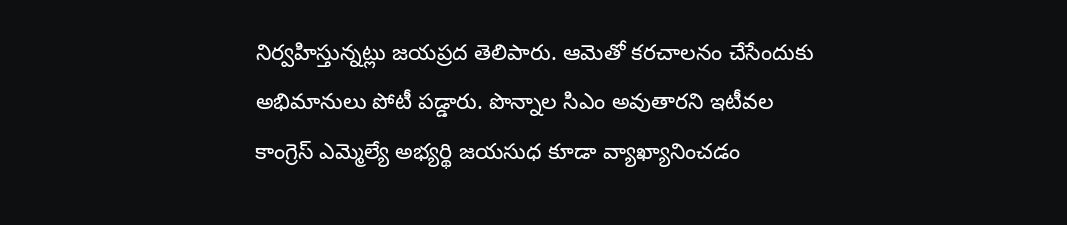నిర్వహిస్తున్నట్లు జయప్రద తెలిపారు. ఆమెతో కరచాలనం చేసేందుకు అభిమానులు పోటీ పడ్డారు. పొన్నాల సిఎం అవుతారని ఇటీవల కాంగ్రెస్ ఎమ్మెల్యే అభ్యర్థి జయసుధ కూడా వ్యాఖ్యానించడం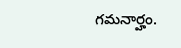గమనార్హం.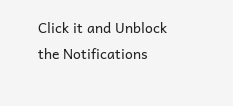Click it and Unblock the Notifications